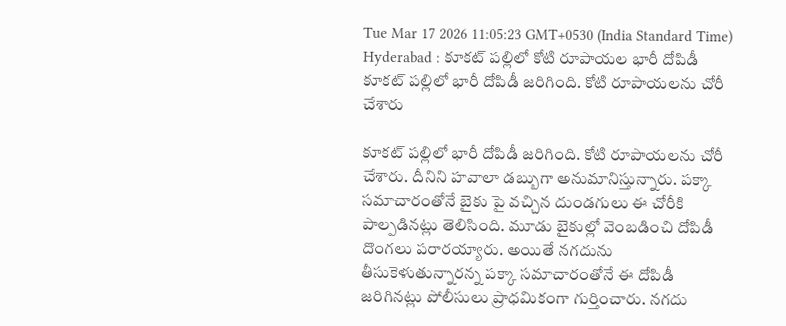Tue Mar 17 2026 11:05:23 GMT+0530 (India Standard Time)
Hyderabad : కూకట్ పల్లిలో కోటి రూపాయల భారీ దోపిడీ
కూకట్ పల్లిలో భారీ దోపిడీ జరిగింది. కోటి రూపాయలను చోరీ చేశారు

కూకట్ పల్లిలో భారీ దోపిడీ జరిగింది. కోటి రూపాయలను చోరీ చేశారు. దీనిని హవాలా డబ్బుగా అనుమానిస్తున్నారు. పక్కా సమాచారంతోనే బైకు పై వచ్చిన దుండగులు ఈ చోరీకి పాల్పడినట్లు తెలిసింది. మూడు బైకుల్లో వెంబడించి దోపిడీ దొంగలు పరారయ్యారు. అయితే నగదును తీసుకెళుతున్నారన్న పక్కా సమాచారంతోనే ఈ దోపిడీ జరిగినట్లు పోలీసులు ప్రాధమికంగా గుర్తించారు. నగదు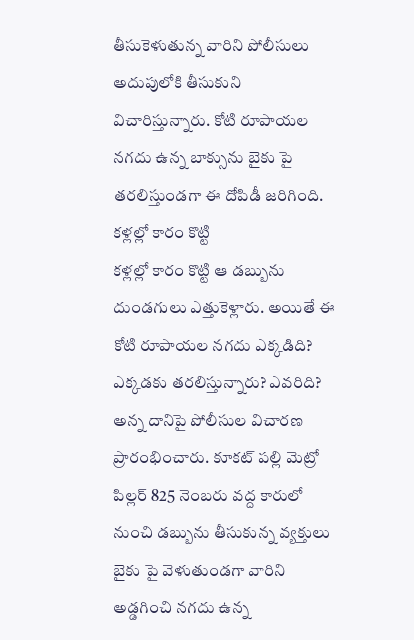తీసుకెళుతున్న వారిని పోలీసులు అదుపులోకి తీసుకుని విచారిస్తున్నారు. కోటి రూపాయల నగదు ఉన్న బాక్సును బైకు పై తరలిస్తుండగా ఈ దోపిడీ జరిగింది.
కళ్లల్లో కారం కొట్టి
కళ్లల్లో కారం కొట్టి ఆ డబ్బును దుండగులు ఎత్తుకెళ్లారు. అయితే ఈ కోటి రూపాయల నగదు ఎక్కడిది? ఎక్కడకు తరలిస్తున్నారు? ఎవరిది? అన్న దానిపై పోలీసుల విచారణ ప్రారంభించారు. కూకట్ పల్లి మెట్రో పిల్లర్ 825 నెంబరు వద్ద కారులో నుంచి డబ్బును తీసుకున్న వ్యక్తులు బైకు పై వెళుతుండగా వారిని అడ్డగించి నగదు ఉన్న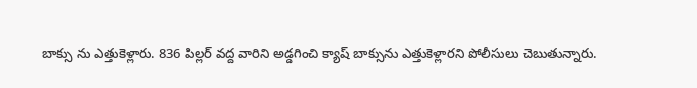బాక్సు ను ఎత్తుకెళ్లారు. 836 పిల్లర్ వద్ద వారిని అడ్డగించి క్యాష్ బాక్సును ఎత్తుకెళ్లారని పోలీసులు చెబుతున్నారు.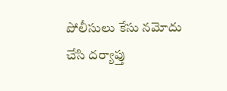పోలీసులు కేసు నమోదు చేసి దర్యాప్తు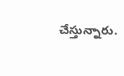చేస్తున్నారు.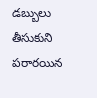డబ్బులు తీసుకుని పరారయిన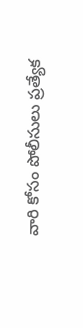వారి కోసం పోలీసులు ప్రత్యేక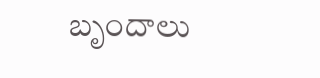బృందాలు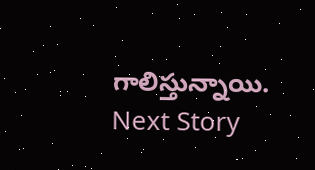గాలిస్తున్నాయి.
Next Story